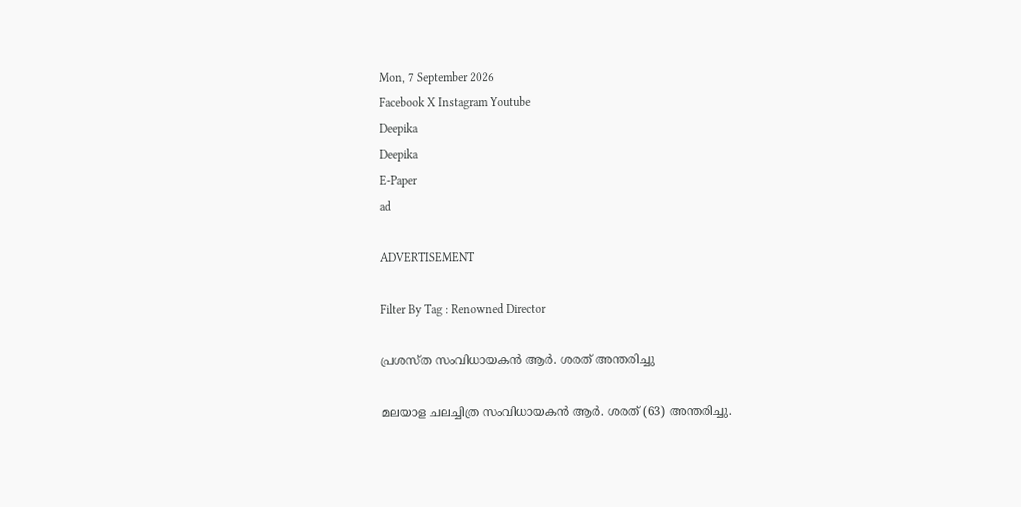Mon, 7 September 2026
Facebook X Instagram Youtube
Deepika
Deepika
E-Paper
ad

ADVERTISEMENT

Filter By Tag : Renowned Director

പ്രശസ്‌ത സംവിധായകൻ ആർ. ശരത് അന്തരിച്ചു

മലയാള ചലച്ചിത്ര സംവിധായകൻ ആർ. ശരത് (63) അന്തരിച്ചു.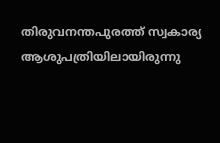തിരുവനന്തപുരത്ത് സ്വകാര്യ ആശുപത്രിയിലായിരുന്നു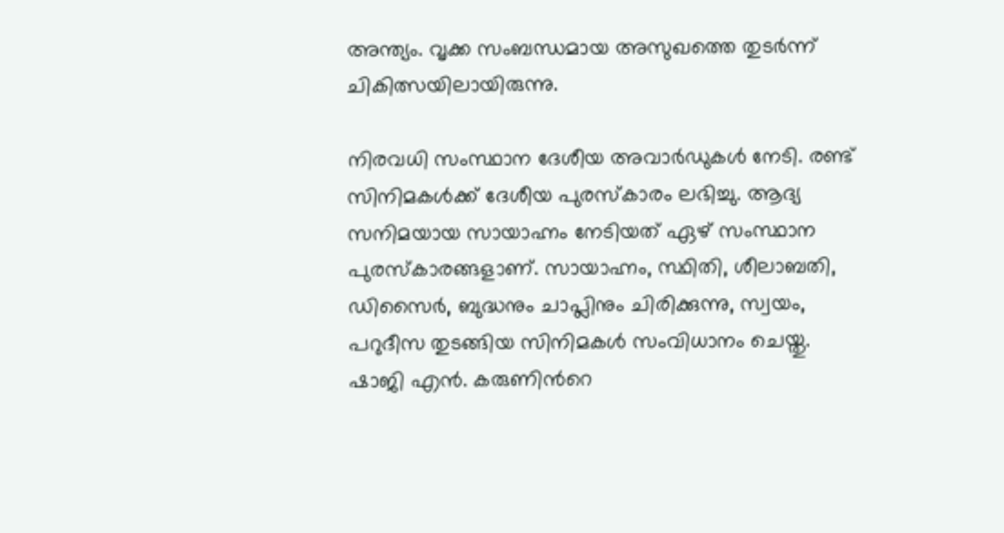അന്ത്യം. വൃക്ക സംബന്ധമായ അസുഖത്തെ തുടർന്ന് ചികിത്സയിലായിരുന്നു.

നിരവധി സംസ്ഥാന ദേശീയ അവാർഡുകൾ നേടി. രണ്ട് സിനിമകൾക്ക് ദേശീയ പുരസ്കാരം ലഭിച്ചു. ആദ്യ സനിമയായ സായാഹ്നം നേടിയത് ഏഴ് സംസ്ഥാന പുരസ്കാരങ്ങളാണ്. സായാഹ്നം, സ്ഥിതി, ശീലാബതി, ഡിസൈർ, ബുദ്ധനും ചാപ്ലിനും ചിരിക്കുന്നു, സ്വയം, പറുദീസ തുടങ്ങിയ സിനിമകൾ സംവിധാനം ചെയ്തു. ഷാജി എൻ. കരുണിന്‍റെ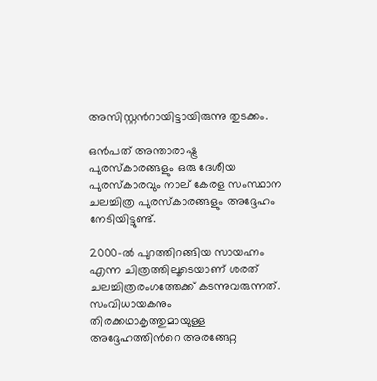അസിസ്റ്റന്‍റായിട്ടായിരുന്നു തുടക്കം.

ഒൻപത് അന്താരാഷ്ട്ര പുരസ്കാരങ്ങളും ഒരു ദേശീയ പുരസ്കാരവും നാല് കേരള സംസ്ഥാന ചലച്ചിത്ര പുരസ്കാരങ്ങളും അദ്ദേഹം നേടിയിട്ടുണ്ട്.

2000-ൽ പുറത്തിറങ്ങിയ സായഹ്നം എന്ന ചിത്രത്തിലൂടെയാണ് ശരത് ചലച്ചിത്രരംഗത്തേക്ക് കടന്നുവരുന്നത്. സംവിധായകനും തിരക്കഥാകൃത്തുമായുള്ള അദ്ദേഹത്തിന്‍റെ അരങ്ങേറ്റ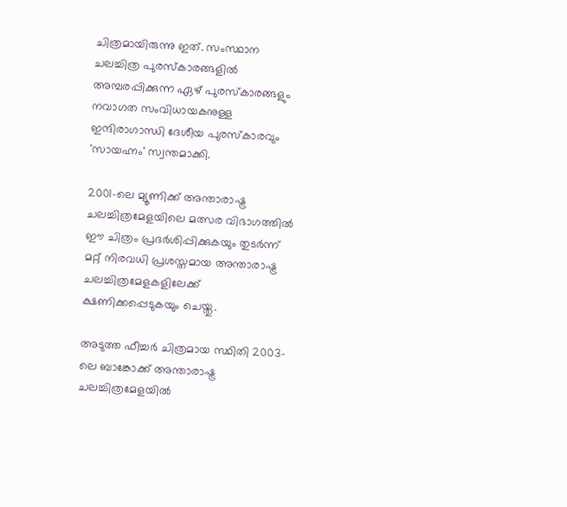ചിത്രമായിരുന്നു ഇത്. സംസ്ഥാന ചലച്ചിത്ര പുരസ്കാരങ്ങളിൽ അമ്പരപ്പിക്കുന്ന ഏഴ് പുരസ്കാരങ്ങളും നവാഗത സംവിധായകനുള്ള ഇന്ദിരാഗാന്ധി ദേശീയ പുരസ്കാരവും 'സായഹ്നം' സ്വന്തമാക്കി.

2001-ലെ മ്യൂണിക്ക് അന്താരാഷ്ട്ര ചലച്ചിത്രമേളയിലെ മത്സര വിഭാഗത്തിൽ ഈ ചിത്രം പ്രദർശിപ്പിക്കുകയും തുടർന്ന് മറ്റ് നിരവധി പ്രശസ്തമായ അന്താരാഷ്ട്ര ചലച്ചിത്രമേളകളിലേക്ക് ക്ഷണിക്കപ്പെടുകയും ചെയ്തു.

അടുത്ത ഫീച്ചർ ചിത്രമായ സ്ഥിതി 2003-ലെ ബാങ്കോക്ക് അന്താരാഷ്ട്ര ചലച്ചിത്രമേളയിൽ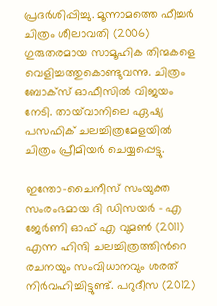പ്രദർശിപ്പിച്ചു. മൂന്നാമത്തെ ഫീച്ചർ ചിത്രം ശീലാവതി (2006) ഗുരുതരമായ സാമൂഹിക തിന്മകളെ വെളിച്ചത്തുകൊണ്ടുവന്നു. ചിത്രം ബോക്സ് ഓഫീസിൽ വിജയം നേടി. തായ്‌വാനിലെ ഏഷ്യ പസഫിക് ചലച്ചിത്രമേളയിൽ ചിത്രം പ്രീമിയർ ചെയ്യപ്പെട്ടു.

ഇന്തോ-ചൈനീസ് സംയുക്ത സംരംഭമായ ദി ഡിസയർ - എ ജേർണി ഓഫ് എ വുമൺ (2011) എന്ന ഹിന്ദി ചലച്ചിത്രത്തിന്‍റെ രചനയും സംവിധാനവും ശരത് നിർവഹിച്ചിട്ടുണ്ട്. പറുദീസ (2012)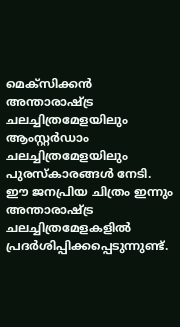മെക്സിക്കൻ അന്താരാഷ്ട്ര ചലച്ചിത്രമേളയിലും ആംസ്റ്റർഡാം ചലച്ചിത്രമേളയിലും പുരസ്കാരങ്ങൾ നേടി. ഈ ജനപ്രിയ ചിത്രം ഇന്നും അന്താരാഷ്ട്ര ചലച്ചിത്രമേളകളിൽ പ്രദർശിപ്പിക്കപ്പെടുന്നുണ്ട്.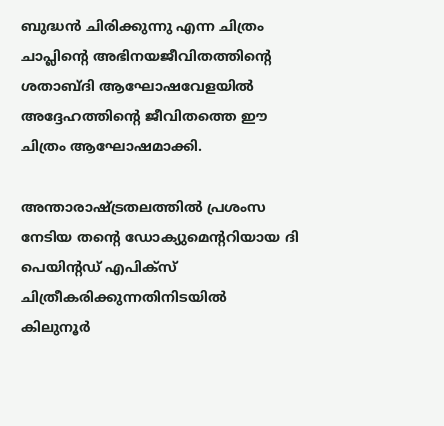ബുദ്ധൻ ചിരിക്കുന്നു എന്ന ചിത്രം ചാപ്ലിന്‍റെ അഭിനയജീവിതത്തിന്‍റെ ശതാബ്ദി ആഘോഷവേളയിൽ അദ്ദേഹത്തിന്‍റെ ജീവിതത്തെ ഈ ചിത്രം ആഘോഷമാക്കി.

അന്താരാഷ്ട്രതലത്തിൽ പ്രശംസ നേടിയ തന്‍റെ ഡോക്യുമെന്‍ററിയായ ദി പെയിന്‍റഡ് എപിക്സ് ചിത്രീകരിക്കുന്നതിനിടയിൽ കിലുനൂർ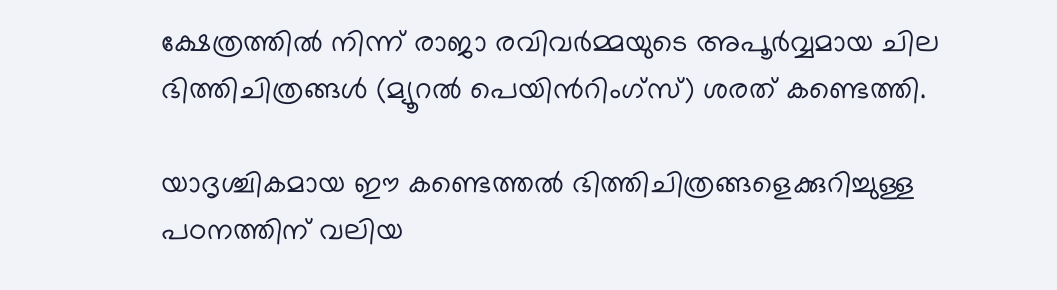ക്ഷേത്രത്തിൽ നിന്ന് രാജാ രവിവർമ്മയുടെ അപൂർവ്വമായ ചില ഭിത്തിചിത്രങ്ങൾ (മ്യൂറൽ പെയിന്‍റിംഗ്സ്) ശരത് കണ്ടെത്തി.

യാദൃശ്ചികമായ ഈ കണ്ടെത്തൽ ഭിത്തിചിത്രങ്ങളെക്കുറിച്ചുള്ള പഠനത്തിന് വലിയ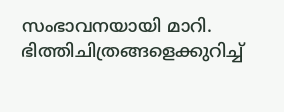സംഭാവനയായി മാറി. ഭിത്തിചിത്രങ്ങളെക്കുറിച്ച്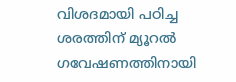വിശദമായി പഠിച്ച ശരത്തിന് മ്യൂറൽ ഗവേഷണത്തിനായി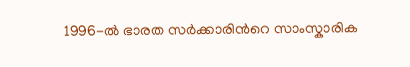1996-ൽ ഭാരത സർക്കാരിന്‍റെ സാംസ്കാരിക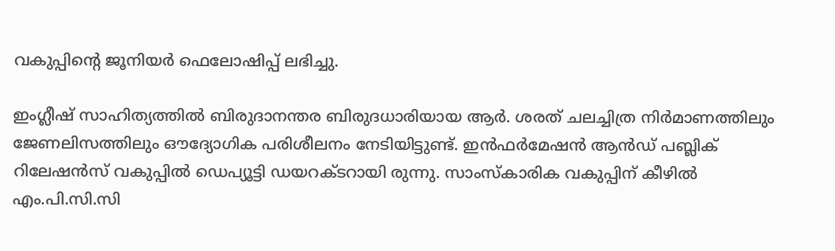വകുപ്പിന്‍റെ ജൂനിയർ ഫെലോഷിപ്പ് ലഭിച്ചു.

ഇംഗ്ലീഷ് സാഹിത്യത്തിൽ ബിരുദാനന്തര ബിരുദധാരിയായ ആർ. ശരത് ചലച്ചിത്ര നിർമാണത്തിലും ജേണലിസത്തിലും ഔദ്യോഗിക പരിശീലനം നേടിയിട്ടുണ്ട്. ഇൻഫർമേഷൻ ആൻഡ് പബ്ലിക് റിലേഷൻസ് വകുപ്പിൽ ഡെപ്യൂട്ടി ഡയറക്ടറായി രുന്നു. സാംസ്കാരിക വകുപ്പിന് കീഴിൽ എം.പി.സി.സി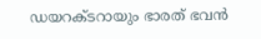ഡയറക്ടറായും ഭാരത് ഭവൻ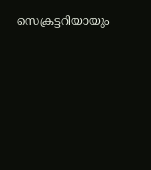സെക്രട്ടറിയായും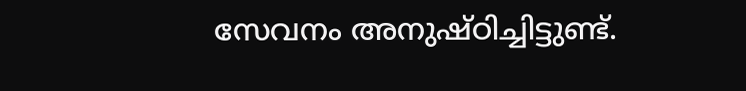സേവനം അനുഷ്ഠിച്ചിട്ടുണ്ട്.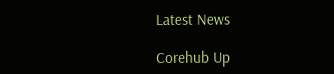Latest News

Corehub Up